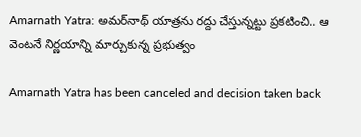Amarnath Yatra: అమర్‌నాథ్ యాత్రను రద్దు చేస్తున్నట్టు ప్రకటించి.. ఆ వెంటనే నిర్ణయాన్ని మార్చుకున్న ప్రభుత్వం

Amarnath Yatra has been canceled and decision taken back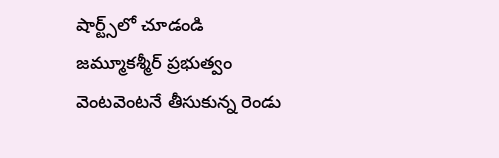షార్ట్స్‌లో చూడండి
జమ్మూకశ్మీర్ ప్రభుత్వం వెంటవెంటనే తీసుకున్న రెండు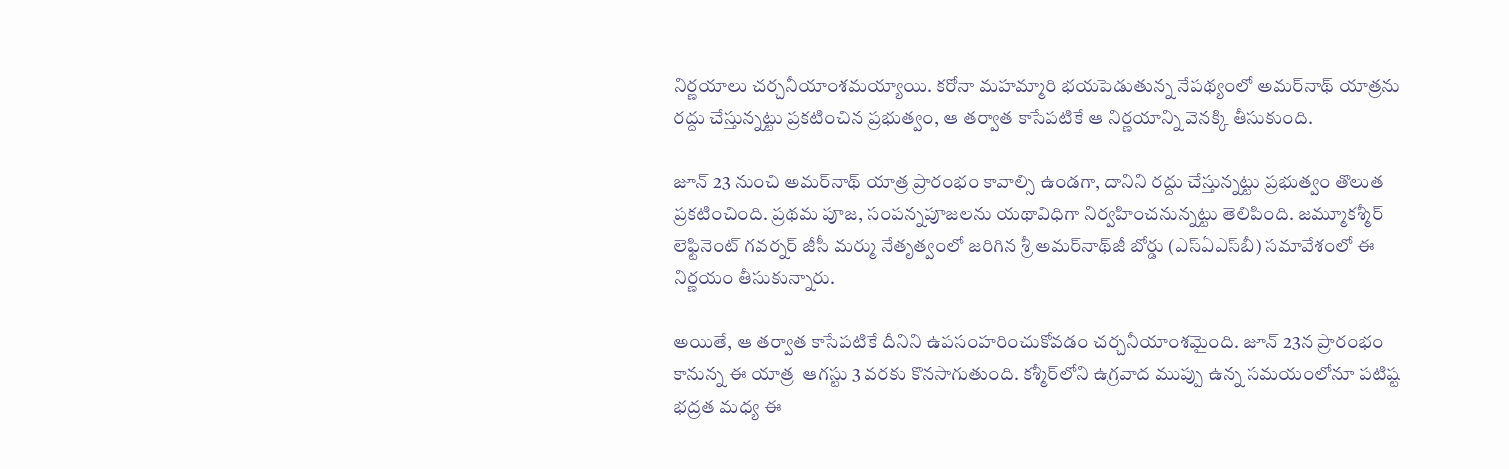నిర్ణయాలు చర్చనీయాంశమయ్యాయి. కరోనా మహమ్మారి భయపెడుతున్న నేపథ్యంలో అమర్‌నాథ్ యాత్రను రద్దు చేస్తున్నట్టు ప్రకటించిన ప్రభుత్వం, ఆ తర్వాత కాసేపటికే ఆ నిర్ణయాన్ని వెనక్కి తీసుకుంది.

జూన్ 23 నుంచి అమర్‌నాథ్ యాత్ర ప్రారంభం కావాల్సి ఉండగా, దానిని రద్దు చేస్తున్నట్టు ప్రభుత్వం తొలుత ప్రకటించింది. ప్రథమ పూజ, సంపన్నపూజలను యథావిధిగా నిర్వహించనున్నట్టు తెలిపింది. జమ్మూకశ్మీర్ లెఫ్టినెంట్ గవర్నర్ జీసీ మర్ము నేతృత్వంలో జరిగిన శ్రీ అమర్‌నాథ్‌జీ బోర్డు (ఎస్ఏఎస్‌బీ) సమావేశంలో ఈ నిర్ణయం తీసుకున్నారు.

అయితే, ఆ తర్వాత కాసేపటికే దీనిని ఉపసంహరించుకోవడం చర్చనీయాంశమైంది. జూన్ 23న ప్రారంభం కానున్న ఈ యాత్ర  ఆగస్టు 3 వరకు కొనసాగుతుంది. కశ్మీర్‌లోని ఉగ్రవాద ముప్పు ఉన్న సమయంలోనూ పటిష్ట భద్రత మధ్య ఈ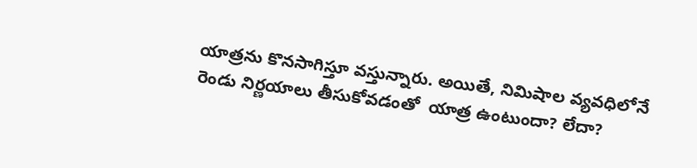యాత్రను కొనసాగిస్తూ వస్తున్నారు. అయితే, నిమిషాల వ్యవధిలోనే రెండు నిర్ణయాలు తీసుకోవడంతో  యాత్ర ఉంటుందా? లేదా?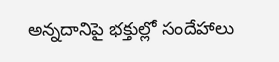అన్నదానిపై భక్తుల్లో సందేహాలు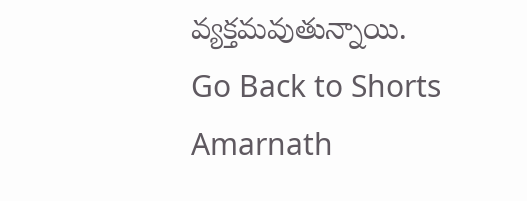వ్యక్తమవుతున్నాయి.
Go Back to Shorts
Amarnath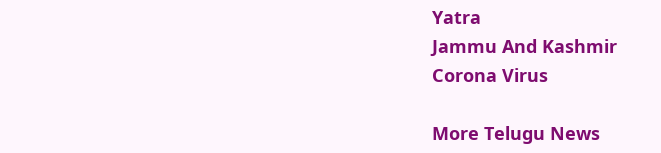Yatra
Jammu And Kashmir
Corona Virus

More Telugu News